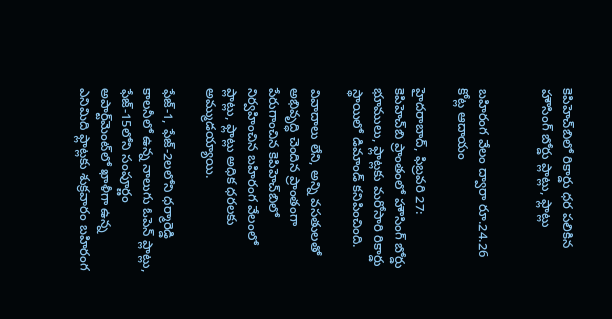కెపిహెచ్‌బిలో రికార్డు ధర పలికిన హౌసింగ్ బోర్డు ప్లాట్లు, ఫ్లాట్లు


బహిరంగ వేలం ద్వారా రూ.24.26 కోట్ల ఆదాయం

హైదరాబాద్, ఫిబ్రవరి 27:
కెపిహెచ్‌బి ప్రాంతంలో హౌసింగ్ బోర్డు భూములు, ఫ్లాట్లకు మరోసారి రికార్డు స్థాయిలో డిమాండ్ కనిపించింది.

వివాదాలు లేని, అన్ని వసతులతో అభివృద్ధి చెందిన ప్రాంతంగా పేరుగాంచిన కెపిహెచ్‌బిలో నిర్వహించిన బహిరంగ వేలంలో ప్లాట్లు, ఫ్లాట్లు అధిక ధరలకు అమ్ముడయ్యాయి.

ఫేజ్-1, ఫేజ్-2లలోని ధర్మారెడ్డి కాలనీలో ఉన్న నాలుగు ఓపెన్ ప్లాట్లు, ఫేజ్-15లోని సంపూర్ణం అపార్ట్‌మెంట్‌లో ఖాళీగా ఉన్న ఎనిమిది ఫ్లాట్లకు శుక్రవారం బహిరంగ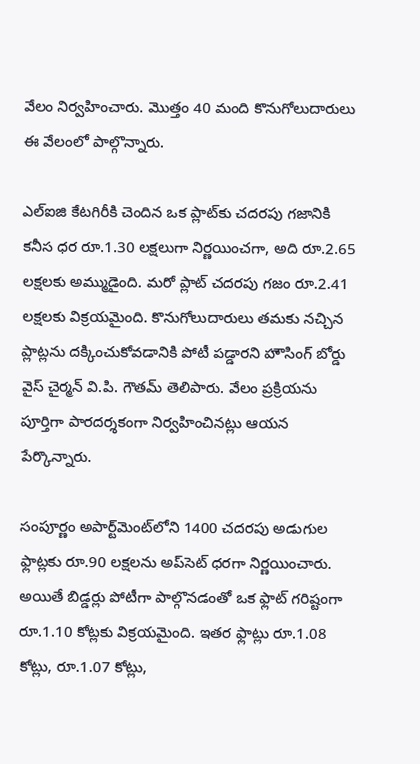వేలం నిర్వహించారు. మొత్తం 40 మంది కొనుగోలుదారులు ఈ వేలంలో పాల్గొన్నారు.

ఎల్‌ఐజి కేటగిరీకి చెందిన ఒక ప్లాట్‌కు చదరపు గజానికి కనీస ధర రూ.1.30 లక్షలుగా నిర్ణయించగా, అది రూ.2.65 లక్షలకు అమ్ముడైంది. మరో ప్లాట్ చదరపు గజం రూ.2.41 లక్షలకు విక్రయమైంది. కొనుగోలుదారులు తమకు నచ్చిన ప్లాట్లను దక్కించుకోవడానికి పోటీ పడ్డారని హౌసింగ్ బోర్డు వైస్ చైర్మన్ వి.పి. గౌతమ్ తెలిపారు. వేలం ప్రక్రియను పూర్తిగా పారదర్శకంగా నిర్వహించినట్లు ఆయన పేర్కొన్నారు.

సంపూర్ణం అపార్ట్‌మెంట్‌లోని 1400 చదరపు అడుగుల ఫ్లాట్లకు రూ.90 లక్షలను అప్‌సెట్ ధరగా నిర్ణయించారు. అయితే బిడ్డర్లు పోటీగా పాల్గొనడంతో ఒక ఫ్లాట్ గరిష్టంగా రూ.1.10 కోట్లకు విక్రయమైంది. ఇతర ఫ్లాట్లు రూ.1.08 కోట్లు, రూ.1.07 కోట్లు,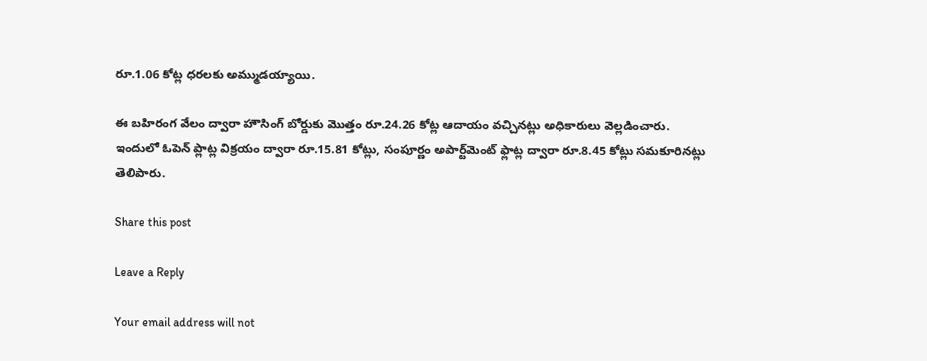రూ.1.06 కోట్ల ధరలకు అమ్ముడయ్యాయి.

ఈ బహిరంగ వేలం ద్వారా హౌసింగ్ బోర్డుకు మొత్తం రూ.24.26 కోట్ల ఆదాయం వచ్చినట్లు అధికారులు వెల్లడించారు. ఇందులో ఓపెన్ ప్లాట్ల విక్రయం ద్వారా రూ.15.81 కోట్లు, సంపూర్ణం అపార్ట్‌మెంట్ ఫ్లాట్ల ద్వారా రూ.8.45 కోట్లు సమకూరినట్లు తెలిపారు.

Share this post

Leave a Reply

Your email address will not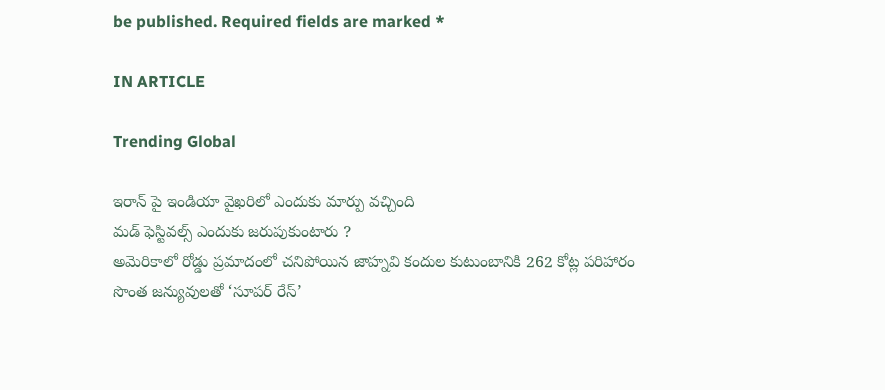be published. Required fields are marked *

IN ARTICLE

Trending Global

ఇరాన్ పై ఇండియా వైఖరిలో ఎందుకు మార్పు వచ్చింది
మడ్ ఫెస్టివల్స్ ఎందుకు జరుపుకుంటారు ?
అమెరికాలో రోడ్డు ప్రమాదంలో చనిపోయిన జాహ్నవి కందుల కుటుంబానికి 262 కోట్ల పరిహారం
సొంత జన్యువులతో ‘సూపర్ రేస్’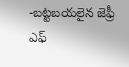-బట్టబయలైన జెఫ్రీ ఎఫ్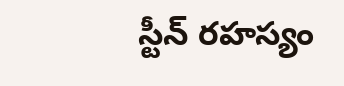స్టీన్ రహస్యం